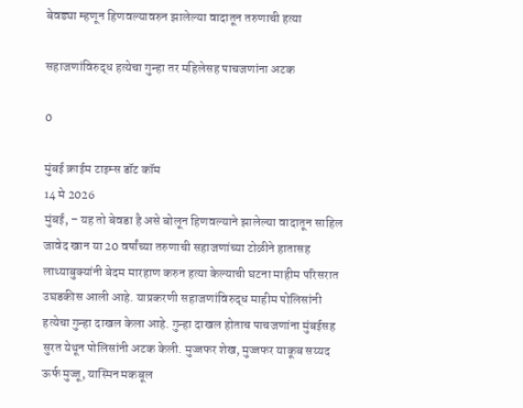बेवड्या म्हणून हिणवल्यावरुन झालेल्या वादातून तरुणाची हत्या

सहाजणांविरुद्ध हत्येचा गुन्हा तर महिलेसह पाचजणांना अटक

0

मुंबई क्राईम टाइम्स डॉट कॉम
14 मे 2026
मुंबई, – यह तो बेवडा है असे बोलून हिणवल्याने झालेल्या वादातून साहिल जावेद खान या 20 वर्षांच्या तरुणाची सहाजणांच्या टोळीने हातासह लाथ्याबुक्यांनी बेदम मारहाण करुन हत्या केल्याची घटना माहीम परिसरात उघडकीस आली आहे. याप्रकरणी सहाजणांविरुद्ध माहीम पोलिसांनी हत्येचा गुन्हा दाखल केला आहे. गुन्हा दाखल होताच पाचजणांना मुंबईसह सुरत येथून पोलिसांनी अटक केली. मुज्जफर शेख, मुज्जफर याकूब सय्यद ऊर्फ मुज्जू, यास्मिन मकबूल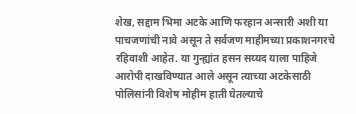शेख, सद्दाम भिमा अटके आणि फरहान अन्सारी अशी या पाचजणांची नावे असून ते सर्वजण माहीमच्या प्रकाशनगरचे रहिवाशी आहेत. या गुन्ह्यांत हसन सय्यद याला पाहिजे आरोपी दाखविण्यात आले असून त्याच्या अटकेसाठी पोलिसांनी विशेष मोहीम हाती घेतल्याचे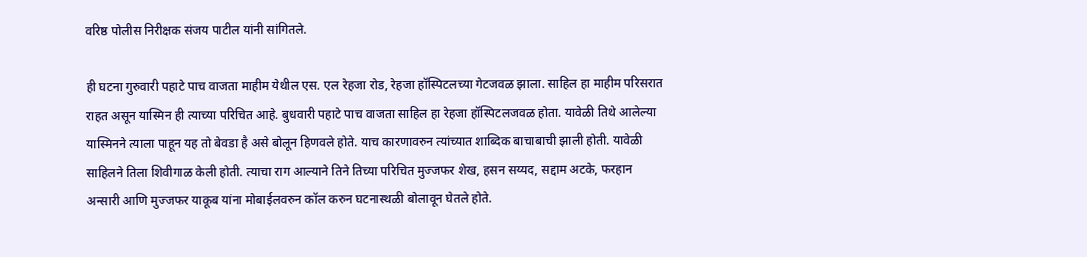वरिष्ठ पोलीस निरीक्षक संजय पाटील यांनी सांगितले.

ही घटना गुरुवारी पहाटे पाच वाजता माहीम येथील एस. एल रेहजा रोड, रेहजा हॉस्पिटलच्या गेटजवळ झाला. साहिल हा माहीम परिसरात राहत असून यास्मिन ही त्याच्या परिचित आहे. बुधवारी पहाटे पाच वाजता साहिल हा रेहजा हॉस्पिटलजवळ होता. यावेळी तिथे आलेल्या यास्मिनने त्याला पाहून यह तो बेवडा है असे बोलून हिणवले होते. याच कारणावरुन त्यांच्यात शाब्दिक बाचाबाची झाली होती. यावेळी साहिलने तिला शिवीगाळ केली होती. त्याचा राग आल्याने तिने तिच्या परिचित मुज्जफर शेख, हसन सय्यद, सद्दाम अटके, फरहान अन्सारी आणि मुज्जफर याकूब यांना मोबाईलवरुन कॉल करुन घटनास्थळी बोलावून घेतले होते.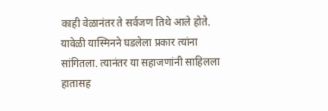काही वेळानंतर ते सर्वजण तिथे आले होते. यावेळी यास्मिनने घडलेला प्रकार त्यांना सांगितला. त्यानंतर या सहाजणांनी साहिलला हातासह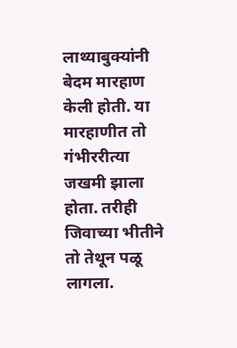लाथ्याबुक्यांनी बेदम मारहाण केली होती. या मारहाणीत तो गंभीररीत्या जखमी झाला होता. तरीही जिवाच्या भीतीने तो तेथून पळू लागला.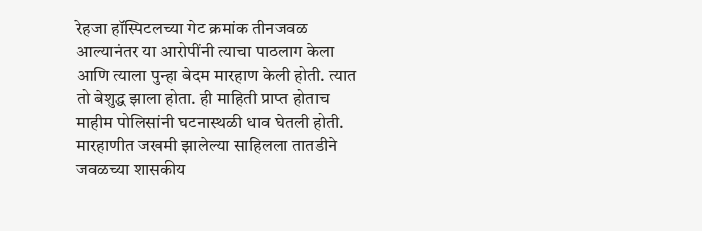रेहजा हॉस्पिटलच्या गेट क्रमांक तीनजवळ आल्यानंतर या आरोपींनी त्याचा पाठलाग केला आणि त्याला पुन्हा बेदम मारहाण केली होती. त्यात तो बेशुद्ध झाला होता. ही माहिती प्राप्त होताच माहीम पोलिसांनी घटनास्थळी धाव घेतली होती. मारहाणीत जखमी झालेल्या साहिलला तातडीने जवळच्या शासकीय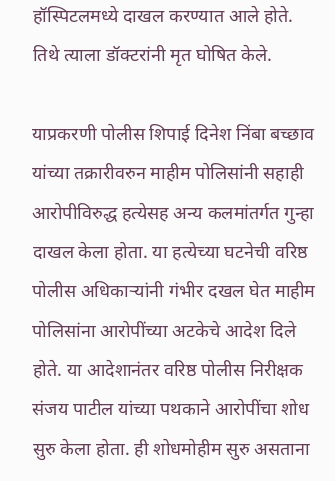हॉस्पिटलमध्ये दाखल करण्यात आले होते. तिथे त्याला डॉक्टरांनी मृत घोषित केले.

याप्रकरणी पोलीस शिपाई दिनेश निंबा बच्छाव यांच्या तक्रारीवरुन माहीम पोलिसांनी सहाही आरोपीविरुद्ध हत्येसह अन्य कलमांतर्गत गुन्हा दाखल केला होता. या हत्येच्या घटनेची वरिष्ठ पोलीस अधिकार्‍यांनी गंभीर दखल घेत माहीम पोलिसांना आरोपींच्या अटकेचे आदेश दिले होते. या आदेशानंतर वरिष्ठ पोलीस निरीक्षक संजय पाटील यांच्या पथकाने आरोपींचा शोध सुरु केला होता. ही शोधमोहीम सुरु असताना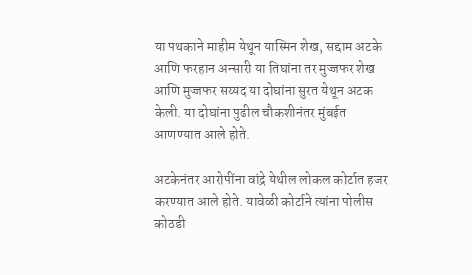या पथकाने माहीम येथून यास्मिन शेख, सद्दाम अटके आणि फरहान अन्सारी या तिघांना तर मुज्जफर शेख आणि मुज्जफर सय्यद या दोघांना सुरत येथून अटक केली. या दोघांना पुढील चौकशीनंतर मुंबईत आणण्यात आले होते.

अटकेनंतर आरोपींना वांद्रे येथील लोकल कोर्टात हजर करण्यात आले होते. यावेळी कोर्टाने त्यांना पोलीस कोठडी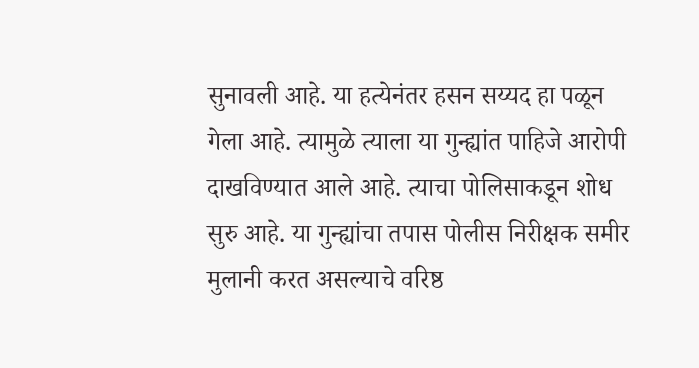सुनावली आहे. या हत्येनंतर हसन सय्यद हा पळून गेला आहे. त्यामुळे त्याला या गुन्ह्यांत पाहिजे आरोपी दाखविण्यात आले आहे. त्याचा पोलिसाकडून शोध सुरु आहे. या गुन्ह्यांचा तपास पोलीस निरीक्षक समीर मुलानी करत असल्याचे वरिष्ठ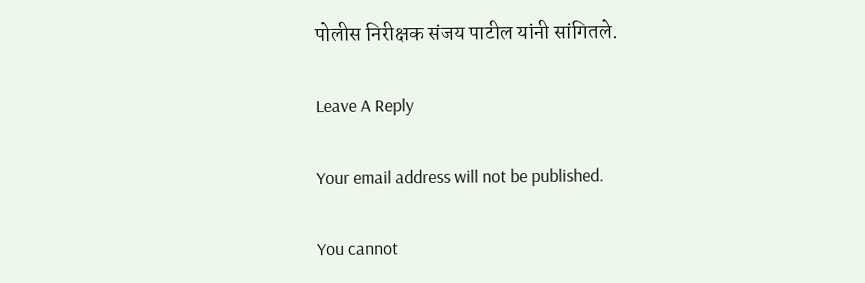पोलीस निरीक्षक संजय पाटील यांनी सांगितले.

Leave A Reply

Your email address will not be published.

You cannot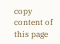copy content of this page